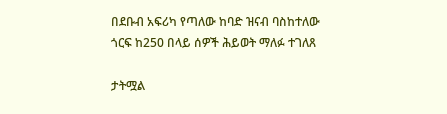በደቡብ አፍሪካ የጣለው ከባድ ዝናብ ባስከተለው ጎርፍ ከ250 በላይ ሰዎች ሕይወት ማለፉ ተገለጸ

ታትሟል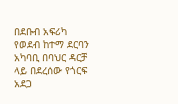በደቡብ አፍሪካ የወደብ ከተማ ደርባን አካባቢ በባህር ዳርቻ ላይ በደረሰው የጎርፍ አደጋ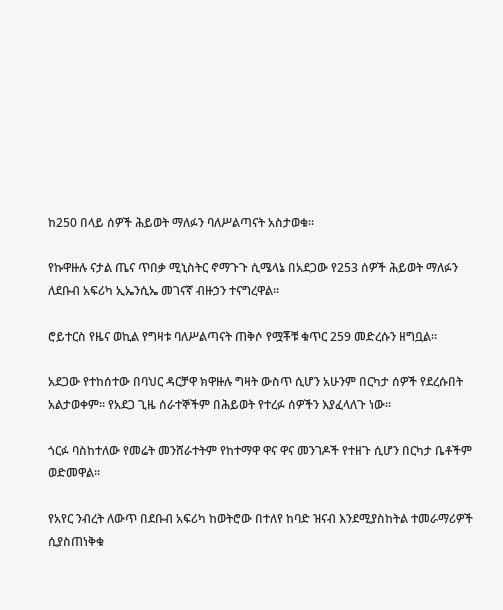ከ250 በላይ ሰዎች ሕይወት ማለፉን ባለሥልጣናት አስታወቁ።

የኩዋዙሉ ናታል ጤና ጥበቃ ሚኒስትር ኖማጉጉ ሲሜላኔ በአደጋው የ253 ሰዎች ሕይወት ማለፉን ለደቡብ አፍሪካ ኢኤንሲኤ መገናኛ ብዙኃን ተናግረዋል።

ሮይተርስ የዜና ወኪል የግዛቱ ባለሥልጣናት ጠቅሶ የሟቾቹ ቁጥር 259 መድረሱን ዘግቧል።

አደጋው የተከሰተው በባህር ዳርቻዋ ክዋዙሉ ግዛት ውስጥ ሲሆን አሁንም በርካታ ሰዎች የደረሱበት አልታወቀም። የአደጋ ጊዜ ሰራተኞችም በሕይወት የተረፉ ሰዎችን እያፈላለጉ ነው።

ጎርፉ ባስከተለው የመሬት መንሸራተትም የከተማዋ ዋና ዋና መንገዶች የተዘጉ ሲሆን በርካታ ቤቶችም ወድመዋል።

የአየር ንብረት ለውጥ በደቡብ አፍሪካ ከወትሮው በተለየ ከባድ ዝናብ እንደሚያስከትል ተመራማሪዎች ሲያስጠነቅቁ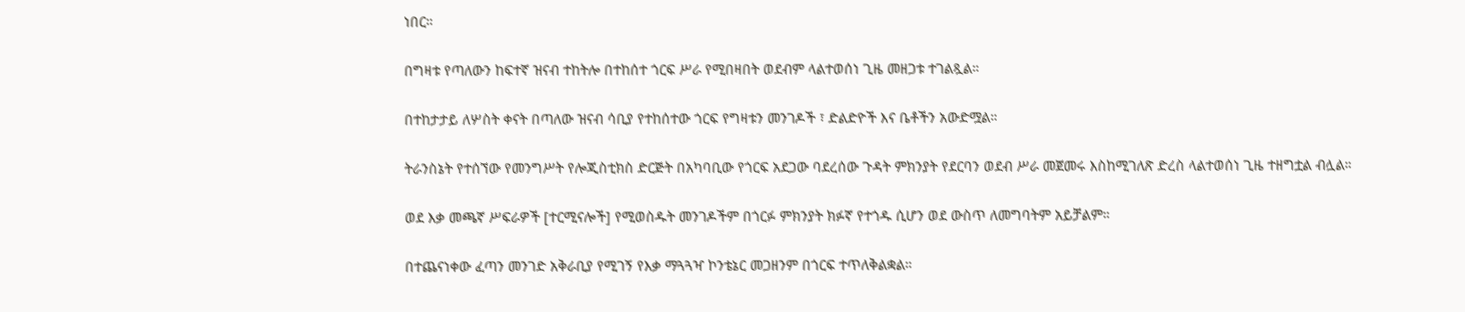ነበር።

በግዛቱ የጣለውን ከፍተኛ ዝናብ ተከትሎ በተከሰተ ጎርፍ ሥራ የሚበዛበት ወደብም ላልተወሰነ ጊዜ መዘጋቱ ተገልጿል።

በተከታታይ ለሦስት ቀናት በጣለው ዝናብ ሳቢያ የተከሰተው ጎርፍ የግዛቱን መንገዶች ፣ ድልድዮች እና ቤቶችን አውድሟል።

ትራንስኔት የተሰኘው የመንግሥት የሎጂስቲክስ ድርጅት በአካባቢው የጎርፍ አደጋው ባደረሰው ጉዳት ምክንያት የደርባን ወደብ ሥራ መጀመሩ እስከሚገለጽ ድረስ ላልተወሰነ ጊዜ ተዘግቷል ብሏል።

ወደ እቃ መጫኛ ሥፍራዎች [ተርሚናሎች] የሚወስዱት መንገዶችም በጎርፉ ምክንያት ክፉኛ የተጎዱ ሲሆን ወደ ውስጥ ለመግባትም አይቻልም።

በተጨናነቀው ፈጣን መንገድ አቅራቢያ የሚገኝ የእቃ ማጓጓዣ ኮንቴኔር መጋዘንም በጎርፍ ተጥለቅልቋል።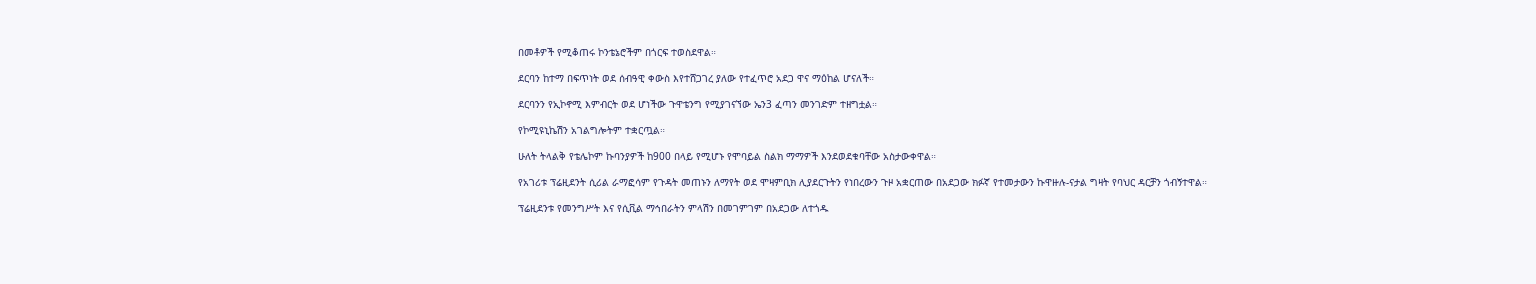በመቶዎች የሚቆጠሩ ኮንቴኔሮችም በጎርፍ ተወስደዋል።

ደርባን ከተማ በፍጥነት ወደ ሰብዓዊ ቀውስ እየተሸጋገረ ያለው የተፈጥሮ አደጋ ዋና ማዕከል ሆናለች።

ደርባንን የኢኮኖሚ እምብርት ወደ ሆነችው ጉዋቴንግ የሚያገናኘው ኤን3 ፈጣን መንገድም ተዘግቷል።

የኮሚዩኒኬሽን አገልግሎትም ተቋርጧል።

ሁለት ትላልቅ የቴሌኮም ኩባንያዎች ከ900 በላይ የሚሆኑ የሞባይል ስልክ ማማዎች እንደወደቁባቸው አስታውቀዋል።

የአገሪቱ ፕሬዚደንት ሲሪል ራማፎሳም የጉዳት መጠኑን ለማየት ወደ ሞዛምቢክ ሊያደርጉትን የነበረውን ጉዞ አቋርጠው በአደጋው ክፉኛ የተመታውን ኩዋዙሉ-ናታል ግዛት የባህር ዳርቻን ጎብኝተዋል።

ፕሬዚደንቱ የመንግሥት እና የሲቪል ማኅበራትን ምላሽን በመገምገም በአደጋው ለተጎዱ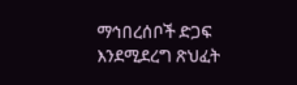ማኅበረሰቦች ድጋፍ እንደሚደረግ ጽህፈት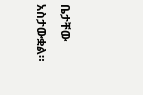ቤታቸው አስታውቋል።